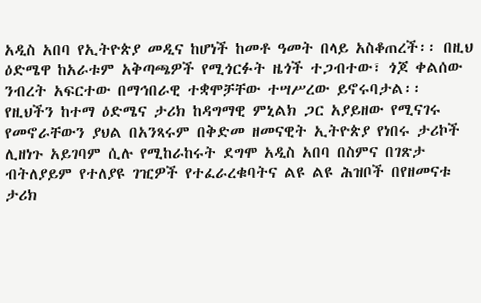አዲስ አበባ የኢትዮጵያ መዲና ከሆነች ከመቶ ዓመት በላይ አስቆጠረች፡፡ በዚህ ዕድሜዋ ከአራቱም አቅጣጫዎች የሚጎርፉት ዜጎች ተጋብተው፣ ጎጆ ቀልሰው ንብረት አፍርተው በማኅበራዊ ተቋሞቻቸው ተሣሥረው ይኖሩባታል፡፡ የዚህችን ከተማ ዕድሜና ታሪክ ከዳግማዊ ምኒልክ ጋር አያይዘው የሚናገሩ የመኖራቸውን ያህል በአንጻሩም በቅድመ ዘመናዊት ኢትዮጵያ የነበሩ ታሪኮች ሊዘነጉ አይገባም ሲሉ የሚከራከሩት ደግሞ አዲስ አበባ በስምና በገጽታ ብትለያይም የተለያዩ ገዢዎች የተፈራረቁባትና ልዩ ልዩ ሕዝቦች በየዘመናቱ ታሪክ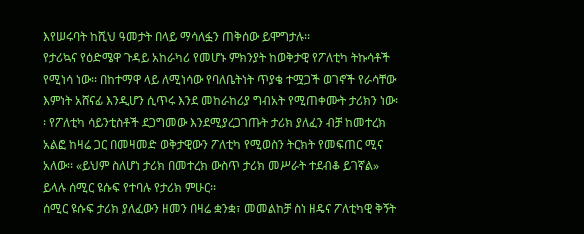እየሠሩባት ከሺህ ዓመታት በላይ ማሳለፏን ጠቅሰው ይሞግታሉ፡፡
የታሪኳና የዕድሜዋ ጉዳይ አከራካሪ የመሆኑ ምክንያት ከወቅታዊ የፖለቲካ ትኩሳቶች የሚነሳ ነው፡፡ በከተማዋ ላይ ለሚነሳው የባለቤትነት ጥያቄ ተሟጋች ወገኖች የራሳቸው እምነት አሸናፊ እንዲሆን ሲጥሩ እንደ መከራከሪያ ግብአት የሚጠቀሙት ታሪክን ነው፡፡ የፖለቲካ ሳይንቲስቶች ደጋግመው እንደሚያረጋገጡት ታሪክ ያለፈን ብቻ ከመተረክ አልፎ ከዛሬ ጋር በመዛመድ ወቅታዊውን ፖለቲካ የሚወስን ትርክት የመፍጠር ሚና አለው፡፡ «ይህም ስለሆነ ታሪክ በመተረክ ውስጥ ታሪክ መሥራት ተደብቆ ይገኛል» ይላሉ ሰሚር ዩሱፍ የተባሉ የታሪክ ምሁር፡፡
ሰሚር ዩሱፍ ታሪክ ያለፈውን ዘመን በዛሬ ቋንቋ፣ መመልከቻ ስነ ዘዴና ፖለቲካዊ ቅኝት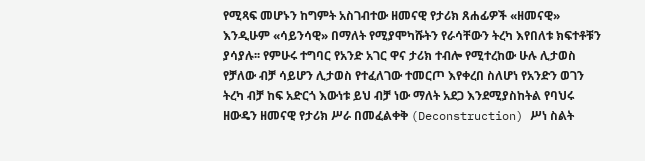የሚጻፍ መሆኑን ከግምት አስገብተው ዘመናዊ የታሪክ ጸሐፊዎች «ዘመናዊ» እንዲሁም «ሳይንሳዊ» በማለት የሚያሞካሹትን የራሳቸውን ትረካ እየበለቱ ክፍተቶቹን ያሳያሉ፡፡ የምሁሩ ተግባር የአንድ አገር ዋና ታሪክ ተብሎ የሚተረከው ሁሉ ሊታወስ የቻለው ብቻ ሳይሆን ሊታወስ የተፈለገው ተመርጦ እየቀረበ ስለሆነ የአንድን ወገን ትረካ ብቻ ከፍ አድርጎ እውነቱ ይህ ብቻ ነው ማለት አደጋ እንደሚያስከትል የባህሩ ዘውዴን ዘመናዊ የታሪክ ሥራ በመፈልቀቅ (Deconstruction) ሥነ ስልት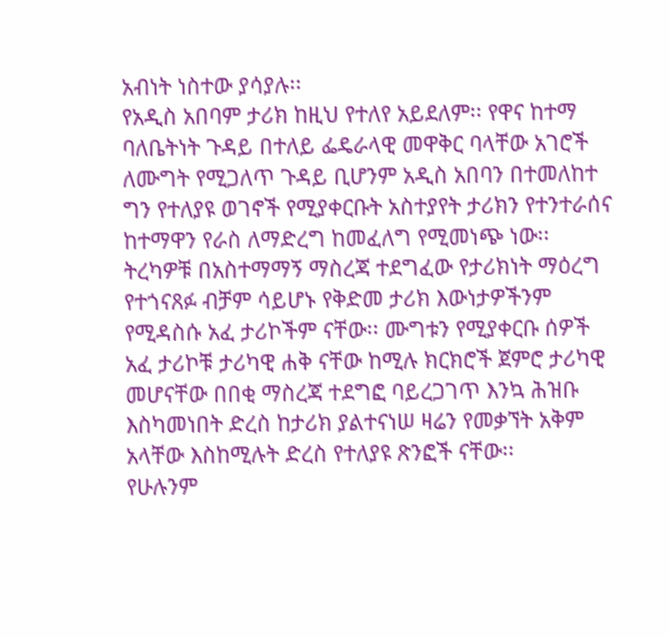አብነት ነስተው ያሳያሉ፡፡
የአዲስ አበባም ታሪክ ከዚህ የተለየ አይደለም፡፡ የዋና ከተማ ባለቤትነት ጉዳይ በተለይ ፌዴራላዊ መዋቅር ባላቸው አገሮች ለሙግት የሚጋለጥ ጉዳይ ቢሆንም አዲስ አበባን በተመለከተ ግን የተለያዩ ወገኖች የሚያቀርቡት አስተያየት ታሪክን የተንተራሰና ከተማዋን የራስ ለማድረግ ከመፈለግ የሚመነጭ ነው፡፡
ትረካዎቹ በአስተማማኝ ማስረጃ ተደግፈው የታሪክነት ማዕረግ የተጎናጸፉ ብቻም ሳይሆኑ የቅድመ ታሪክ እውነታዎችንም የሚዳስሱ አፈ ታሪኮችም ናቸው፡፡ ሙግቱን የሚያቀርቡ ሰዎች አፈ ታሪኮቹ ታሪካዊ ሐቅ ናቸው ከሚሉ ክርክሮች ጀምሮ ታሪካዊ መሆናቸው በበቂ ማስረጃ ተደግፎ ባይረጋገጥ እንኳ ሕዝቡ እስካመነበት ድረስ ከታሪክ ያልተናነሠ ዛሬን የመቃኘት አቅም አላቸው እስከሚሉት ድረስ የተለያዩ ጽንፎች ናቸው፡፡
የሁሉንም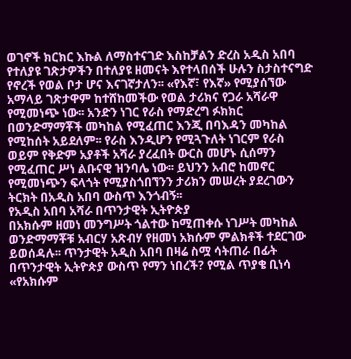ወገኖች ክርክር እኩል ለማስተናገድ እስከቻልን ድረስ አዲስ አበባ የተለያዩ ገጽታዎችን በተለያዩ ዘመናት እየተላበሰች ሁሉን ስታስተናግድ የኖረች የወል ቦታ ሆና እናገኛታለን፡፡ «የእኛ፣ የእኛ» የሚያሰኘው አማላይ ገጽታዋም ከተሸከመችው የወል ታሪክና የጋራ አሻራዋ የሚመነጭ ነው፡፡ አንድን ነገር የራስ የማድረግ ፉክክር በወንድማማቾች መካከል የሚፈጠር እንጂ በባእዳን መካከል የሚከሰት አይደለም፡፡ የራስ እንዲሆን የሚጓጉለት ነገርም የራስ ወይም የቅድም አያቶች አሻራ ያረፈበት ውርስ መሆኑ ሲሰማን የሚፈጠር ሥነ ልቡናዊ ዝንባሌ ነው፡፡ ይህንን አብሮ ከመኖር የሚመነጭን ፍላጎት የሚያስጎበኘንን ታሪክን መሠረት ያደረገውን ትርክት በአዲስ አበባ ውስጥ እንጎብኝ፡፡
የአዲስ አበባ አሻራ በጥንታዊት ኢትዮጵያ
በአክሱም ዘመነ መንግሥት ጎልተው ከሚጠቀሱ ነገሥት መካከል ወንድማማቾቹ አብርሃ አጽብሃ የዘመነ አክሱም ምልክቶች ተደርገው ይወሰዳሉ፡፡ ጥንታዊት አዲስ አበባ በዛሬ ስሟ ሳትጠራ በፊት በጥንታዊት ኢትዮጵያ ውስጥ የማን ነበረች? የሚል ጥያቄ ቢነሳ «የአክሱም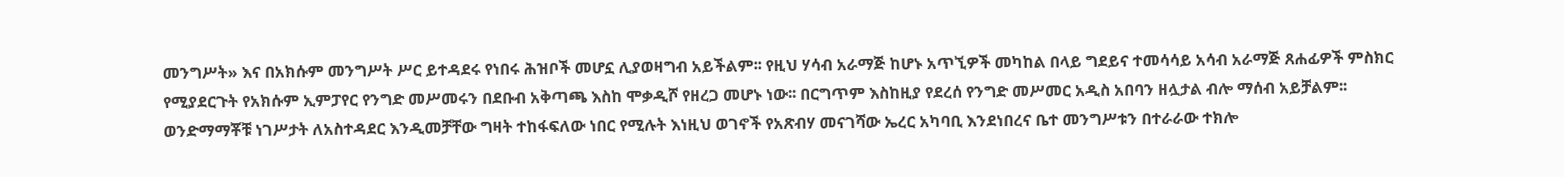መንግሥት» እና በአክሱም መንግሥት ሥር ይተዳደሩ የነበሩ ሕዝቦች መሆኗ ሊያወዛግብ አይችልም፡፡ የዚህ ሃሳብ አራማጅ ከሆኑ አጥኚዎች መካከል በላይ ግደይና ተመሳሳይ አሳብ አራማጅ ጸሐፊዎች ምስክር የሚያደርጉት የአክሱም ኢምፓየር የንግድ መሥመሩን በደቡብ አቅጣጫ እስከ ሞቃዲሾ የዘረጋ መሆኑ ነው፡፡ በርግጥም እስከዚያ የደረሰ የንግድ መሥመር አዲስ አበባን ዘሏታል ብሎ ማሰብ አይቻልም፡፡
ወንድማማቾቹ ነገሥታት ለአስተዳደር እንዲመቻቸው ግዛት ተከፋፍለው ነበር የሚሉት እነዚህ ወገኖች የአጽብሃ መናገሻው ኤረር አካባቢ እንደነበረና ቤተ መንግሥቱን በተራራው ተክሎ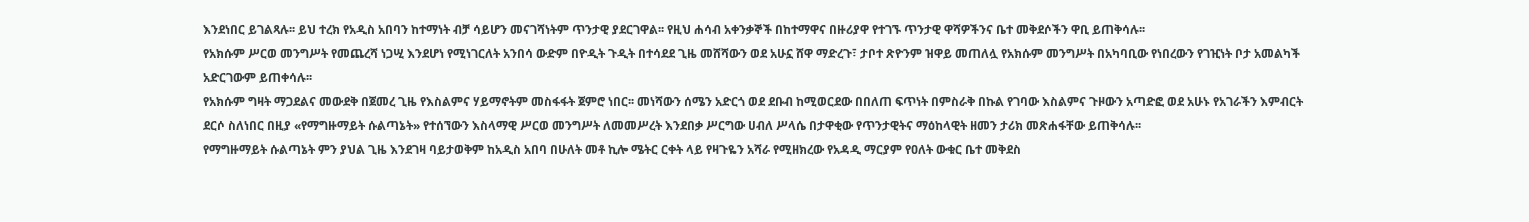እንደነበር ይገልጻሉ፡፡ ይህ ተረክ የአዲስ አበባን ከተማነት ብቻ ሳይሆን መናገሻነትም ጥንታዊ ያደርገዋል፡፡ የዚህ ሐሳብ አቀንቃኞች በከተማዋና በዙሪያዋ የተገኙ ጥንታዊ ዋሻዎችንና ቤተ መቅደሶችን ዋቢ ይጠቅሳሉ፡፡
የአክሱም ሥርወ መንግሥት የመጨረሻ ነጋሢ እንደሆነ የሚነገርለት አንበሳ ውድም በዮዲት ጉዲት በተሳደደ ጊዜ መሸሻውን ወደ አሁኗ ሸዋ ማድረጉ፣ ታቦተ ጽዮንም ዝዋይ መጠለሏ የአክሱም መንግሥት በአካባቢው የነበረውን የገዢነት ቦታ አመልካች አድርገውም ይጠቀሳሉ፡፡
የአክሱም ግዛት ማጋደልና መውደቅ በጀመረ ጊዜ የእስልምና ሃይማኖትም መስፋፋት ጀምሮ ነበር፡፡ መነሻውን ሰሜን አድርጎ ወደ ደቡብ ከሚወርደው በበለጠ ፍጥነት በምስራቅ በኩል የገባው እስልምና ጉዞውን አጣድፎ ወደ አሁኑ የአገራችን እምብርት ደርሶ ስለነበር በዚያ «የማግዙማይት ሱልጣኔት» የተሰኘውን እስላማዊ ሥርወ መንግሥት ለመመሥረት እንደበቃ ሥርግው ሀብለ ሥላሴ በታዋቂው የጥንታዊትና ማዕከላዊት ዘመን ታሪክ መጽሐፋቸው ይጠቅሳሉ፡፡
የማግዙማይት ሱልጣኔት ምን ያህል ጊዜ እንደገዛ ባይታወቅም ከአዲስ አበባ በሁለት መቶ ኪሎ ሜትር ርቀት ላይ የዛጉዬን አሻራ የሚዘክረው የአዳዲ ማርያም የዐለት ውቁር ቤተ መቅደስ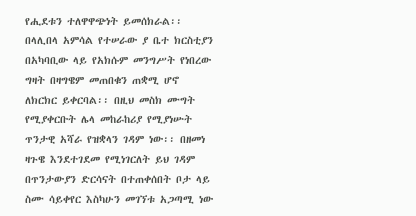የሒደቱን ተለዋዋጭነት ይመሰክራል፡፡ በላሊበላ አምሳል የተሠራው ያ ቤተ ክርስቲያን በአካባቢው ላይ የአክሱም መንግሥት የነበረው ግዛት በዛግዌም መጠበቁን ጠቋሚ ሆኖ ለክርክር ይቀርባል፡፡ በዚህ መስክ ሙግት የሚያቀርቡት ሌላ መከራከሪያ የሚያነሡት ጥንታዊ አሻራ የዝቋላን ገዳም ነው፡፡ በዘመነ ዛጉዌ እንደተገደመ የሚነገርለት ይህ ገዳም በጥንታውያን ድርሳናት በተጠቀሰበት ቦታ ላይ ስሙ ሳይቀየር እስካሁን መገኘቱ አጋጣሚ ነው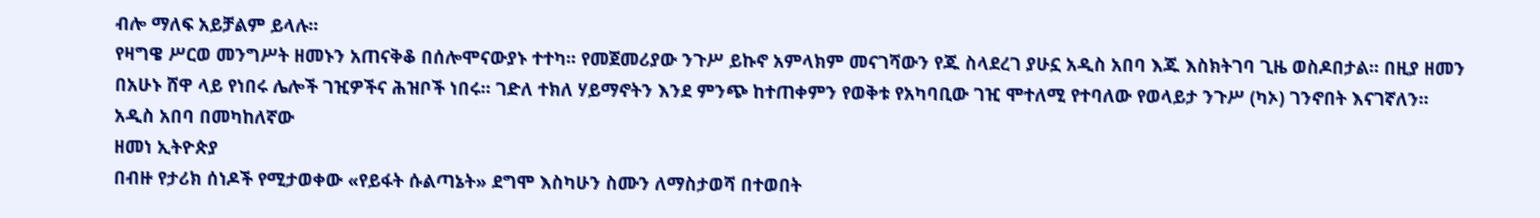ብሎ ማለፍ አይቻልም ይላሉ፡፡
የዛግዌ ሥርወ መንግሥት ዘመኑን አጠናቅቆ በሰሎሞናውያኑ ተተካ፡፡ የመጀመሪያው ንጉሥ ይኩኖ አምላክም መናገሻውን የጁ ስላደረገ ያሁኗ አዲስ አበባ እጁ እስክትገባ ጊዜ ወስዶበታል፡፡ በዚያ ዘመን በአሁኑ ሸዋ ላይ የነበሩ ሌሎች ገዢዎችና ሕዝቦች ነበሩ፡፡ ገድለ ተክለ ሃይማኖትን እንደ ምንጭ ከተጠቀምን የወቅቱ የአካባቢው ገዢ ሞተለሚ የተባለው የወላይታ ንጉሥ (ካኦ) ገንኖበት እናገኛለን፡፡
አዲስ አበባ በመካከለኛው
ዘመነ ኢትዮጵያ
በብዙ የታሪክ ሰነዶች የሚታወቀው «የይፋት ሱልጣኔት» ደግሞ እስካሁን ስሙን ለማስታወሻ በተወበት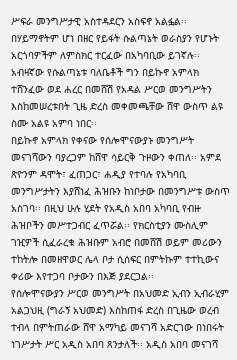ሥፍራ መንግሥታዊ አስተዳደርን አስፍኖ አልፏል፡፡ በሃይማኖትም ሆነ በዘር የይፋት ሱልጣኔት ወራስያን የሆኑት አርጎባዎችም ለምስክር ተርፈው በአካባቢው ይገኛሉ፡፡ አብዛኛው የሱልጣኔቱ ባለቤቶች ግን በይኩኖ አምላክ ተሸንፈው ወደ ሐረር በመሸሽ የአዳል ሥርወ መንግሥትን እስከመሠረቱበት ጊዜ ድረስ መቀመጫቸው ሸዋ ውስጥ ልዩ ስሙ አልዩ አምባ ነበር፡፡
በይኩኖ አምላክ የቀናው የሰሎሞናውያኑ መንግሥት መናገሻውን ባያረጋም ከሸዋ ሳይርቅ ጉዞውን ቀጠለ፡፡ አምደ ጽዮንም ዳሞት፣ ፈጠጋር፣ ሐዲያ የተባሉ የአካባቢ መንግሥታትን እያሸነፈ ሕዝቡን ከነቦታው በመንግሥቱ ውስጥ አስገባ፡፡ በዚህ ሁሉ ሂደት የአዲስ አበባ አካባቢ የብዙ ሕዝቦችን መሥተጋብር ፈጥሯል፡፡ የክርስቲያን ሙስሊም ገዢዎች ሲፈራረቁ ሕዝቡም አብሮ በመሸሽ ወይም መሪውን ተከትሎ በመዘዋወር ሌላ ቦታ ሲሰፍር በምትኩም ተተኪውና ቀሪው እየተጋባ ቦታውን በእጅ ያደርጋል፡፡
የሰሎሞናውያን ሥርወ መንግሥት በአህመድ ኢብን ኢብራሂም አልጋህዚ (ግራኝ አህመድ) እስከጠፋ ድረስ በጊዜው ወረብ ተብላ በምትጠራው ሸዋ አማካይ መናገሻ አድርገው በነበሩት ነገሥታት ሥር አዲስ አበባ ጸንታለች፡፡ አዲስ አበባ መናገሻ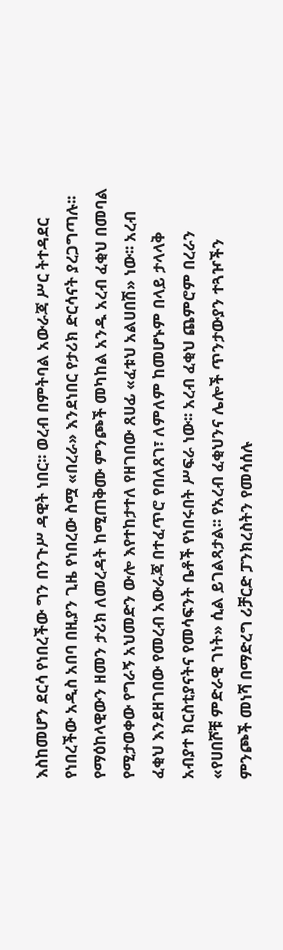እስከመሆን ደርሳ የነበረችው ግን በንጉሥ ዳዊት ነበር፡፡ ወረብ በምትባል አውራጃ ሥር ትተዳደር የነበረችው አዲስ አበባ በዚያን ጊዜ የነበረው ስሟ «በረራ» እንደነበር የታሪክ ድርሳናት ያረጋግጣሉ፡፡
የማዕከላዊውን ዘመን ታሪክ ለመረዳት ከሚጠቅሙ ምንጮች መካከል አንዱ አረብ ፈቂህ በመባል የሚታወቀው የግራኝ አህመድን ውሎ እየተከታተለ የዘገበው ጸሀፊ «ፈቱህ አልሀበሽ» ነው፡፡ አረብ ፈቂህ እንደዘገበው የመረብ አውራጃ በተፈጥሮ የበለጸገ፣ ለምለም ከመሆኑም በላይ ታላላቅ አብያተ ክርስቲያናትና የመሳፍንት ቤቶች የነበሩበት ሥፍራ ነው፡፡ አረብ ፈቂህ ጨምሮም በረራን «የሀበሾቹ ምድራዊ ገነት» ሲል ይገልጻታል፡፡ የአረብ ፈቂህንና ሌሎች ጥንታውያን ተጓዦችን ምንጮች መነሻ በማድረግ ሪቻርድ ፓንክረስትን የመሳሰሉ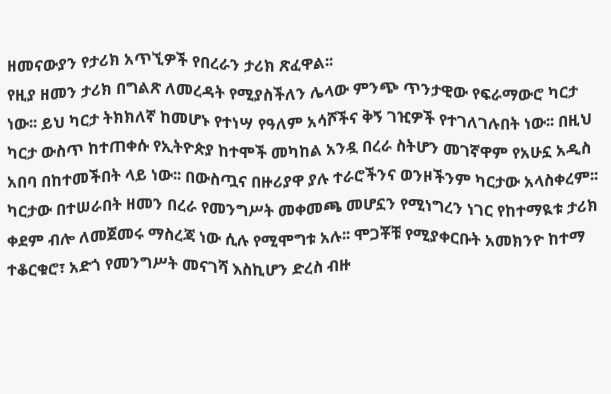ዘመናውያን የታሪክ አጥኚዎች የበረራን ታሪክ ጽፈዋል፡፡
የዚያ ዘመን ታሪክ በግልጽ ለመረዳት የሚያስችለን ሌላው ምንጭ ጥንታዊው የፍራማውሮ ካርታ ነው፡፡ ይህ ካርታ ትክክለኛ ከመሆኑ የተነሣ የዓለም አሳሾችና ቅኝ ገዢዎች የተገለገሉበት ነው፡፡ በዚህ ካርታ ውስጥ ከተጠቀሱ የኢትዮጵያ ከተሞች መካከል አንዷ በረራ ስትሆን መገኛዋም የአሁኗ አዲስ አበባ በከተመችበት ላይ ነው፡፡ በውስጧና በዙሪያዋ ያሉ ተራሮችንና ወንዞችንም ካርታው አላስቀረም፡፡ ካርታው በተሠራበት ዘመን በረራ የመንግሥት መቀመጫ መሆኗን የሚነግረን ነገር የከተማዪቱ ታሪክ ቀደም ብሎ ለመጀመሩ ማስረጃ ነው ሲሉ የሚሞግቱ አሉ፡፡ ሞጋቾቹ የሚያቀርቡት አመክንዮ ከተማ ተቆርቁሮ፣ አድጎ የመንግሥት መናገሻ እስኪሆን ድረስ ብዙ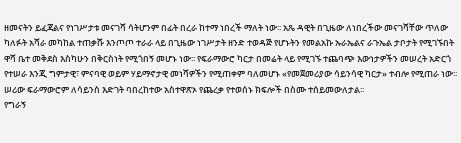ዘመናትን ይፈጃልና የነገሥታቱ መናገሻ ሳትሆንም በፊት በረራ ከተማ ነበረች ማለት ነው፡፡ አጼ ዳዊት በጊዜው ለነበረችው መናገሻቸው ጥለው ካለፉት አሻራ መካከል ተጠቃሹ እንጦጦ ተራራ ላይ በጊዜው ነገሥታት ዘንድ ተወዳጅ የሆኑትን የመልአኩ ኡራኤልና ራጉኤል ታቦታት የሚገኙበት ዋሻ ቤተ መቅደስ እስካሁን በቅርስነት የሚጎበኝ መሆኑ ነው፡፡ የፍራማውሮ ካርታ በመሬት ላይ የሚገኙ ተጨባጭ እውነታዎችን መሠረት አድርጎ የተሠራ እንጂ ግምታዊ፣ ምናባዊ ወይም ሃይማኖታዊ መነሻዎችን የሚጠቀም ባለመሆኑ «የመጀመሪያው ሳይንሳዊ ካርታ» ተብሎ የሚጠራ ነው፡፡ ሠሪው ፍራማውሮም ለሳይንስ እድገት ባበረከተው አስተዋጽኦ የጨረቃ የተወሰኑ ክፍሎች በስሙ ተሰይመውለታል፡፡
የግራኝ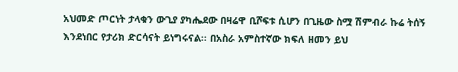አህመድ ጦርነት ታላቁን ውጊያ ያካሔደው በዛሬዋ ቢሾፍቱ ሲሆን በጊዜው ስሟ ሽምብራ ኩሬ ትሰኝ እንደነበር የታሪክ ድርሳናት ይነግሩናል፡፡ በአስራ አምስተኛው ክፍለ ዘመን ይህ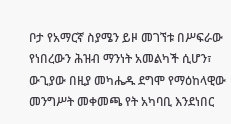ቦታ የአማርኛ ስያሜን ይዞ መገኘቱ በሥፍራው የነበረውን ሕዝብ ማንነት አመልካች ሲሆን፣ ውጊያው በዚያ መካሔዱ ደግሞ የማዕከላዊው መንግሥት መቀመጫ የት አካባቢ እንደነበር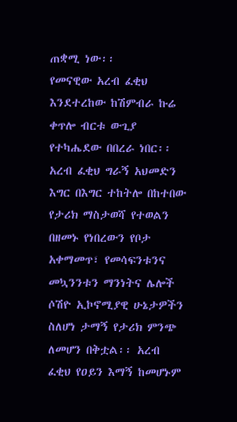ጠቋሚ ነው፡፡
የመናዊው አረብ ፈቂህ እንደተረከው ከሽምብራ ኩሬ ቀጥሎ ብርቱ ውጊያ የተካሔደው በበረራ ነበር፡፡ አረብ ፈቂህ ግራኝ አህመድን እግር በእግር ተከትሎ በከተበው የታሪክ ማስታወሻ የተወልን በዘመኑ የነበረውን የቦታ አቀማመጥ፣ የመሳፍንቱንና መኳንንቱን ማንነትና ሌሎች ሶሽዮ ኢኮኖሚያዊ ሁኔታዎችን ስለሆነ ታማኝ የታሪክ ምንጭ ለመሆን በቅቷል፡፡ አረብ ፈቂህ የዐይን እማኝ ከመሆኑም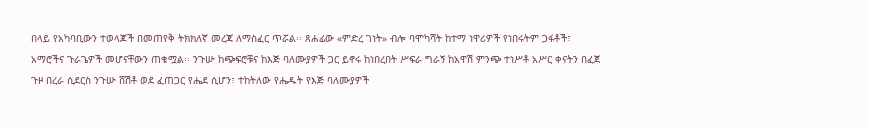በላይ የአካባቢውን ተወላጆች በመጠየቅ ትክክለኛ መረጃ ለማስፈር ጥሯል፡፡ ጸሐፊው «ምድረ ገነት» ብሎ ባሞካሻት ከተማ ነዋሪዎች የነበሩትም ጋፋቶች፣ አማሮችና ጉራጌዎች መሆናቸውን ጠቁሟል፡፡ ንጉሡ ከጭፍሮቹና ከእጅ ባለሙያዎች ጋር ይኖሩ ከነበረበት ሥፍራ ግራኝ ከአዋሽ ምንጭ ተነሥቶ አሥር ቀናትን በፈጀ ጉዞ በረራ ሲደርስ ንጉሡ ሸሽቶ ወደ ፈጠጋር የሔደ ሲሆን፣ ተከትለው የሔዱት የእጅ ባለሙያዎች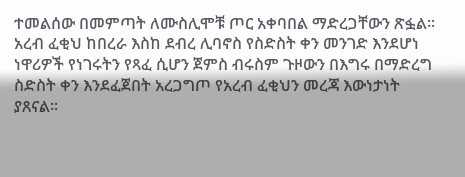ተመልሰው በመምጣት ለሙስሊሞቹ ጦር አቀባበል ማድረጋቸውን ጽፏል፡፡
አረብ ፈቂህ ከበረራ እስከ ደብረ ሊባኖስ የስድስት ቀን መንገድ እንደሆነ ነዋሪዎች የነገሩትን የጻፈ ሲሆን ጀምስ ብሩስም ጉዞውን በእግሩ በማድረግ ስድስት ቀን እንደፈጀበት አረጋግጦ የአረብ ፈቂህን መረጃ እውነታነት ያጸናል፡፡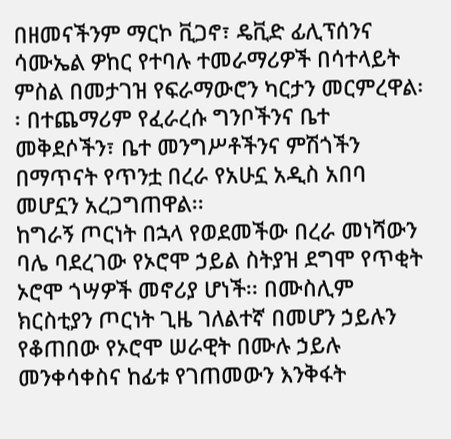በዘመናችንም ማርኮ ቪጋኖ፣ ዴቪድ ፊሊፕሰንና ሳሙኤል ዎከር የተባሉ ተመራማሪዎች በሳተላይት ምስል በመታገዝ የፍራማውሮን ካርታን መርምረዋል፡፡ በተጨማሪም የፈራረሱ ግንቦችንና ቤተ መቅደሶችን፣ ቤተ መንግሥቶችንና ምሽጎችን በማጥናት የጥንቷ በረራ የአሁኗ አዲስ አበባ መሆኗን አረጋግጠዋል፡፡
ከግራኝ ጦርነት በኋላ የወደመችው በረራ መነሻውን ባሌ ባደረገው የኦሮሞ ኃይል ስትያዝ ደግሞ የጥቂት ኦሮሞ ጎሣዎች መኖሪያ ሆነች፡፡ በሙስሊም ክርስቲያን ጦርነት ጊዜ ገለልተኛ በመሆን ኃይሉን የቆጠበው የኦሮሞ ሠራዊት በሙሉ ኃይሉ መንቀሳቀስና ከፊቱ የገጠመውን እንቅፋት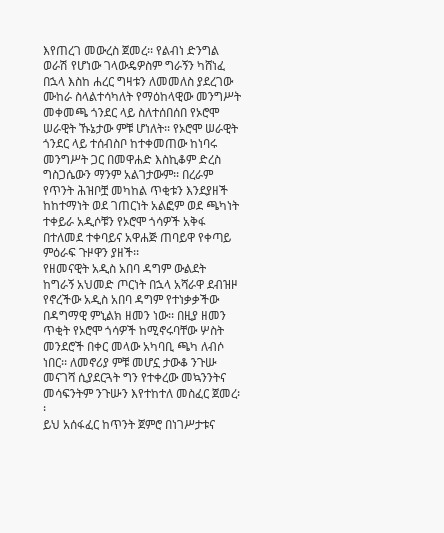እየጠረገ መውረስ ጀመረ፡፡ የልብነ ድንግል ወራሽ የሆነው ገላውዴዎስም ግራኝን ካሸነፈ በኋላ እስከ ሐረር ግዛቱን ለመመለስ ያደረገው ሙከራ ስላልተሳካለት የማዕከላዊው መንግሥት መቀመጫ ጎንደር ላይ ስለተሰበሰበ የኦሮሞ ሠራዊት ኹኔታው ምቹ ሆነለት፡፡ የኦሮሞ ሠራዊት ጎንደር ላይ ተሰብስቦ ከተቀመጠው ከነባሩ መንግሥት ጋር በመዋሐድ እስኪቆም ድረስ ግስጋሴውን ማንም አልገታውም፡፡ በረራም የጥንት ሕዝቦቿ መካከል ጥቂቱን እንደያዘች ከከተማነት ወደ ገጠርነት አልፎም ወደ ጫካነት ተቀይራ አዲሶቹን የኦሮሞ ጎሳዎች አቅፋ በተለመደ ተቀባይና አዋሐጅ ጠባይዋ የቀጣይ ምዕራፍ ጉዞዋን ያዘች፡፡
የዘመናዊት አዲስ አበባ ዳግም ውልደት
ከግራኝ አህመድ ጦርነት በኋላ አሻራዋ ደብዝዞ የኖረችው አዲስ አበባ ዳግም የተነቃቃችው በዳግማዊ ምኒልክ ዘመን ነው፡፡ በዚያ ዘመን ጥቂት የኦሮሞ ጎሳዎች ከሚኖሩባቸው ሦስት መንደሮች በቀር መላው አካባቢ ጫካ ለብሶ ነበር፡፡ ለመኖሪያ ምቹ መሆኗ ታውቆ ንጉሡ መናገሻ ሲያደርጓት ግን የተቀረው መኳንንትና መሳፍንትም ንጉሡን እየተከተለ መስፈር ጀመረ፡፡
ይህ አሰፋፈር ከጥንት ጀምሮ በነገሥታቱና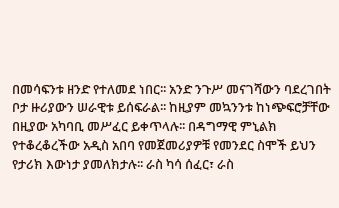በመሳፍንቱ ዘንድ የተለመደ ነበር፡፡ አንድ ንጉሥ መናገሻውን ባደረገበት ቦታ ዙሪያውን ሠራዊቱ ይሰፍራል፡፡ ከዚያም መኳንንቱ ከነጭፍሮቻቸው በዚያው አካባቢ መሥፈር ይቀጥላሉ፡፡ በዳግማዊ ምኒልክ የተቆረቆረችው አዲስ አበባ የመጀመሪያዎቹ የመንደር ስሞች ይህን የታሪክ እውነታ ያመለክታሉ፡፡ ራስ ካሳ ሰፈር፣ ራስ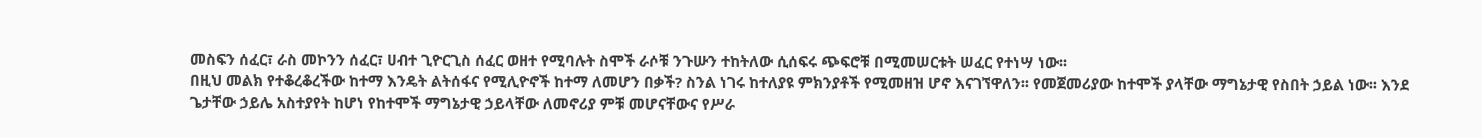መስፍን ሰፈር፣ ራስ መኮንን ሰፈር፣ ሀብተ ጊዮርጊስ ሰፈር ወዘተ የሚባሉት ስሞች ራሶቹ ንጉሡን ተከትለው ሲሰፍሩ ጭፍሮቹ በሚመሠርቱት ሠፈር የተነሣ ነው፡፡
በዚህ መልክ የተቆረቆረችው ከተማ እንዴት ልትሰፋና የሚሊዮኖች ከተማ ለመሆን በቃች? ስንል ነገሩ ከተለያዩ ምክንያቶች የሚመዘዝ ሆኖ እናገኘዋለን፡፡ የመጀመሪያው ከተሞች ያላቸው ማግኔታዊ የስበት ኃይል ነው፡፡ እንደ ጌታቸው ኃይሌ አስተያየት ከሆነ የከተሞች ማግኔታዊ ኃይላቸው ለመኖሪያ ምቹ መሆናቸውና የሥራ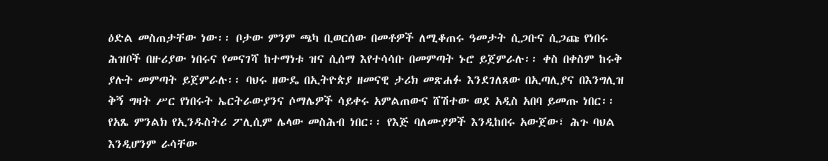ዕድል መስጠታቸው ነው፡፡ ቦታው ምንም ጫካ ቢወርሰው በመቶዎች ለሚቆጠሩ ዓመታት ሲጋቡና ሲጋጩ የነበሩ ሕዝቦች በዙሪያው ነበሩና የመናገሻ ከተማነቱ ዝና ሲሰማ እየተሳሳቡ በመምጣት ኑሮ ይጀምራሉ፡፡ ቀስ በቀስም ከሩቅ ያሉት መምጣት ይጀምራሉ፡፡ ባህሩ ዘውዴ በኢትዮጵያ ዘመናዊ ታሪክ መጽሐፉ እንደገለጸው በኢጣሊያና በእንግሊዝ ቅኝ ግዛት ሥር የነበሩት ኤርትራውያንና ሶማሌዎች ሳይቀሩ አምልጠውና ሸሽተው ወደ አዲስ አበባ ይመጡ ነበር፡፡
የአጼ ምንልክ የኢንዱስትሪ ፖሊሲም ሌላው መስሕብ ነበር፡፡ የእጅ ባለሙያዎች እንዲከበሩ አውጀው፣ ሕጉ ባህል እንዲሆንም ራሳቸው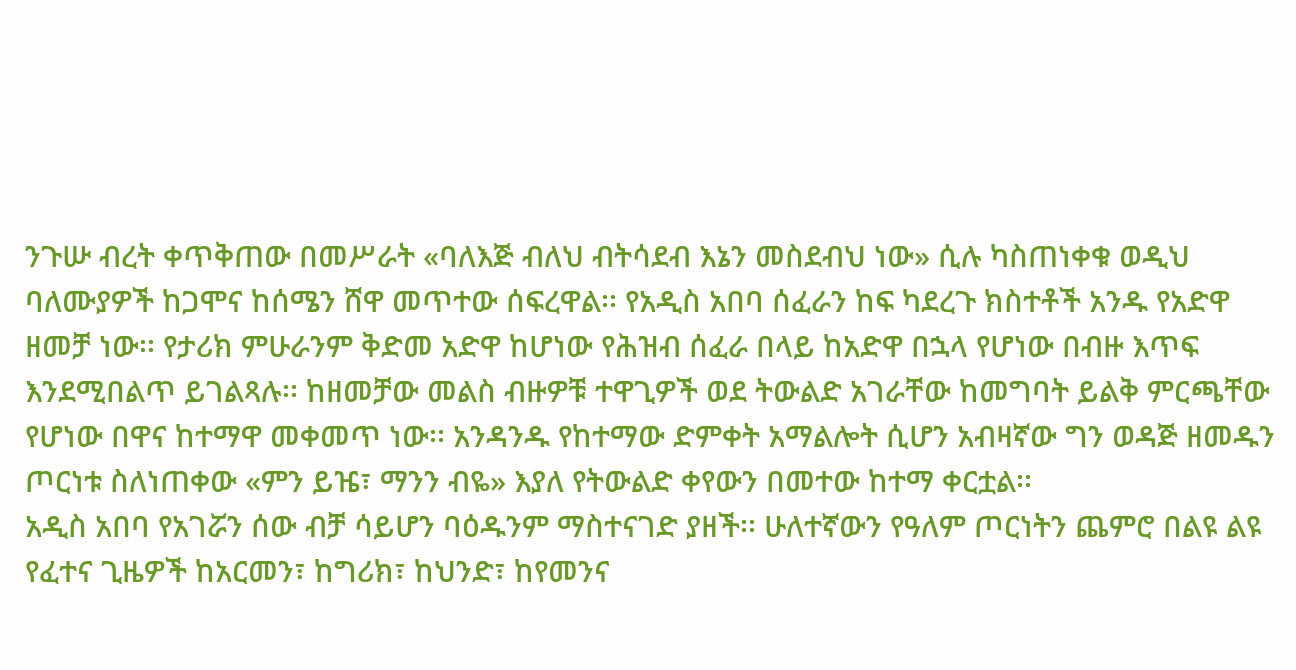ንጉሡ ብረት ቀጥቅጠው በመሥራት «ባለእጅ ብለህ ብትሳደብ እኔን መስደብህ ነው» ሲሉ ካስጠነቀቁ ወዲህ ባለሙያዎች ከጋሞና ከሰሜን ሸዋ መጥተው ሰፍረዋል፡፡ የአዲስ አበባ ሰፈራን ከፍ ካደረጉ ክስተቶች አንዱ የአድዋ ዘመቻ ነው፡፡ የታሪክ ምሁራንም ቅድመ አድዋ ከሆነው የሕዝብ ሰፈራ በላይ ከአድዋ በኋላ የሆነው በብዙ እጥፍ እንደሚበልጥ ይገልጻሉ፡፡ ከዘመቻው መልስ ብዙዎቹ ተዋጊዎች ወደ ትውልድ አገራቸው ከመግባት ይልቅ ምርጫቸው የሆነው በዋና ከተማዋ መቀመጥ ነው፡፡ አንዳንዱ የከተማው ድምቀት አማልሎት ሲሆን አብዛኛው ግን ወዳጅ ዘመዱን ጦርነቱ ስለነጠቀው «ምን ይዤ፣ ማንን ብዬ» እያለ የትውልድ ቀየውን በመተው ከተማ ቀርቷል፡፡
አዲስ አበባ የአገሯን ሰው ብቻ ሳይሆን ባዕዱንም ማስተናገድ ያዘች፡፡ ሁለተኛውን የዓለም ጦርነትን ጨምሮ በልዩ ልዩ የፈተና ጊዜዎች ከአርመን፣ ከግሪክ፣ ከህንድ፣ ከየመንና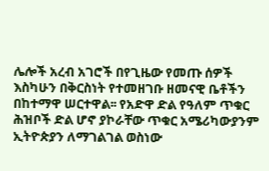ሌሎች አረብ አገሮች በየጊዜው የመጡ ሰዎች እስካሁን በቅርስነት የተመዘገቡ ዘመናዊ ቤቶችን በከተማዋ ሠርተዋል፡፡ የአድዋ ድል የዓለም ጥቁር ሕዝቦች ድል ሆኖ ያኮራቸው ጥቁር አሜሪካውያንም ኢትዮጵያን ለማገልገል ወስነው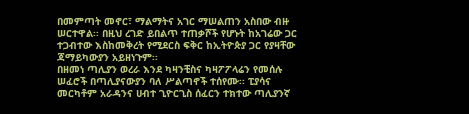በመምጣት መኖር፣ ማልማትና አገር ማሠልጠን አስበው ብዙ ሠርተዋል፡፡ በዚህ ረገድ ይበልጥ ተጠቃሾች የሆኑት ከአገሬው ጋር ተጋብተው እስከመቅረት የሚደርስ ፍቅር ከኢትዮጵያ ጋር የያዛቸው ጃማይካውያን አይዘነጉም፡፡
በዘመነ ጣሊያን ወረራ እንደ ካዛንቺስና ካዛፖፖላሬን የመሰሉ ሠፈሮች በጣሊያናውያን ባለ ሥልጣኖች ተሰየሙ፡፡ ፒያሳና መርካቶም አራዳንና ሀብተ ጊዮርጊስ ሰፈርን ተክተው ጣሊያንኛ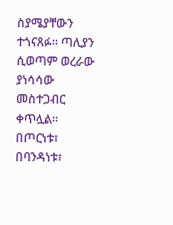ስያሜያቸውን ተጎናጸፉ፡፡ ጣሊያን ሲወጣም ወረራው ያነሳሳው መስተጋብር ቀጥሏል፡፡ በጦርነቱ፣ በባንዳነቱ፣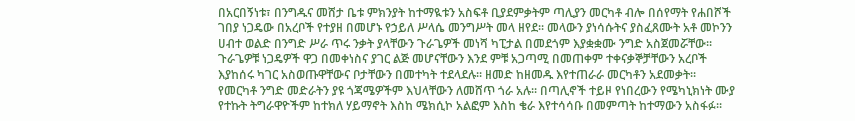በአርበኝነቱ፣ በንግዱና መሸታ ቤቱ ምክንያት ከተማዪቱን አስፍቶ ቢያደምቃትም ጣሊያን መርካቶ ብሎ በሰየማት የሐበሾች ገበያ ነጋዴው በአረቦች የተያዘ በመሆኑ የኃይለ ሥላሴ መንግሥት መላ ዘየደ፡፡ መላውን ያነሳሱትና ያስፈጸሙት አቶ መኮንን ሀብተ ወልድ በንግድ ሥራ ጥሩ ንቃት ያላቸውን ጉራጌዎች መነሻ ካፒታል በመደጎም እያቋቋሙ ንግድ አስጀመሯቸው፡፡ ጉራጌዎቹ ነጋዴዎች ዋጋ በመቀነስና ያገር ልጅ መሆናቸውን እንደ ምቹ አጋጣሚ በመጠቀም ተቀናቃኞቻቸውን አረቦች እያከሰሩ ካገር አስወጡዋቸውና ቦታቸውን በመተካት ተደላደሉ፡፡ ዘመድ ከዘመዱ እየተጠራራ መርካቶን አደመቃት፡፡
የመርካቶ ንግድ መድራትን ያዩ ጎጃሜዎችም እህላቸውን ለመሸጥ ጎራ አሉ፡፡ በጣሊኖች ተይዞ የነበረውን የሜካኒክነት ሙያ የተኩት ትግራዋዮችም ከተክለ ሃይማኖት እስከ ሜክሲኮ አልፎም እስከ ቄራ እየተሳሳቡ በመምጣት ከተማውን አስፋፉ፡፡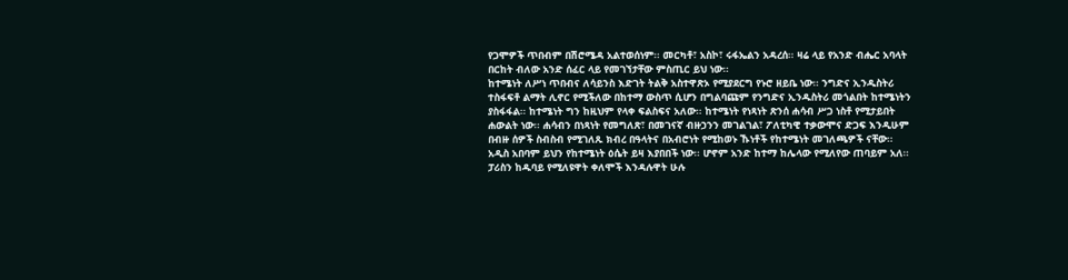የጋሞዎች ጥበብም በሽሮሜዳ አልተወሰነም፡፡ መርካቶ፣ አስኮ፣ ሩፋኤልን አዳረሰ፡፡ ዛሬ ላይ የአንድ ብሔር አባላት በርከት ብለው አንድ ሰፈር ላይ የመገኘታቸው ምስጢር ይህ ነው፡፡
ከተሜነት ለሥነ ጥበብና ለሳይንስ እድገት ትልቅ አስተዋጽኦ የሚያደርግ የኑሮ ዘይቤ ነው፡፡ ንግድና ኢንዱስትሪ ተስፋፍቶ ልማት ሊኖር የሚችለው በከተማ ውስጥ ሲሆን በግልባጩም የንግድና ኢንዱስትሪ መጎልበት ከተሜነትን ያስፋፋል፡፡ ከተሜነት ግን ከዚህም የላቀ ፍልስፍና አለው፡፡ ከተሜነት የነጻነት ጽንሰ ሐሳብ ሥጋ ነስቶ የሚታይበት ሐውልት ነው፡፡ ሐሳብን በነጻነት የመግለጽ፣ በመገናኛ ብዙኃንን መገልገል፣ ፖለቲካዊ ተቃውሞና ድጋፍ እንዲሁም በብዙ ሰዎች ስብስብ የሚገለጹ ክብረ በዓላትና በአብሮነት የሚከወኑ ኹነቶች የከተሜነት መገለጫዎች ናቸው፡፡
አዲስ አበባም ይህን የከተሜነት ዕሴት ይዛ እያበበች ነው፡፡ ሆኖም አንድ ከተማ ከሌላው የሚለየው ጠባይም አለ፡፡ ፓሪስን ከዱባይ የሚለዩዋት ቀለሞች እንዳሉዋት ሁሉ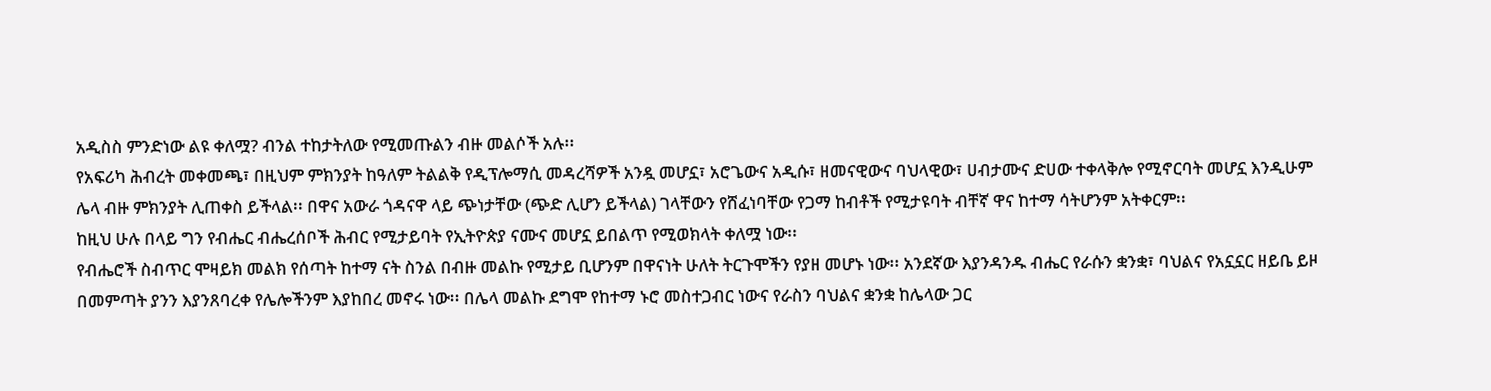አዲስስ ምንድነው ልዩ ቀለሟ? ብንል ተከታትለው የሚመጡልን ብዙ መልሶች አሉ፡፡
የአፍሪካ ሕብረት መቀመጫ፣ በዚህም ምክንያት ከዓለም ትልልቅ የዲፕሎማሲ መዳረሻዎች አንዷ መሆኗ፣ አሮጌውና አዲሱ፣ ዘመናዊውና ባህላዊው፣ ሀብታሙና ድሀው ተቀላቅሎ የሚኖርባት መሆኗ እንዲሁም ሌላ ብዙ ምክንያት ሊጠቀስ ይችላል፡፡ በዋና አውራ ጎዳናዋ ላይ ጭነታቸው (ጭድ ሊሆን ይችላል) ገላቸውን የሸፈነባቸው የጋማ ከብቶች የሚታዩባት ብቸኛ ዋና ከተማ ሳትሆንም አትቀርም፡፡
ከዚህ ሁሉ በላይ ግን የብሔር ብሔረሰቦች ሕብር የሚታይባት የኢትዮጵያ ናሙና መሆኗ ይበልጥ የሚወክላት ቀለሟ ነው፡፡
የብሔሮች ስብጥር ሞዛይክ መልክ የሰጣት ከተማ ናት ስንል በብዙ መልኩ የሚታይ ቢሆንም በዋናነት ሁለት ትርጉሞችን የያዘ መሆኑ ነው፡፡ አንደኛው እያንዳንዱ ብሔር የራሱን ቋንቋ፣ ባህልና የአኗኗር ዘይቤ ይዞ በመምጣት ያንን እያንጸባረቀ የሌሎችንም እያከበረ መኖሩ ነው፡፡ በሌላ መልኩ ደግሞ የከተማ ኑሮ መስተጋብር ነውና የራስን ባህልና ቋንቋ ከሌላው ጋር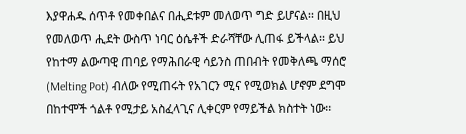እያዋሐዱ ሰጥቶ የመቀበልና በሒደቱም መለወጥ ግድ ይሆናል፡፡ በዚህ የመለወጥ ሒደት ውስጥ ነባር ዕሴቶች ድራሻቸው ሊጠፋ ይችላል፡፡ ይህ የከተማ ልውጣዊ ጠባይ የማሕበራዊ ሳይንስ ጠበብት የመቅለጫ ማሰሮ (Melting Pot) ብለው የሚጠሩት የአገርን ሚና የሚወክል ሆኖም ደግሞ በከተሞች ጎልቶ የሚታይ አስፈላጊና ሊቀርም የማይችል ክስተት ነው፡፡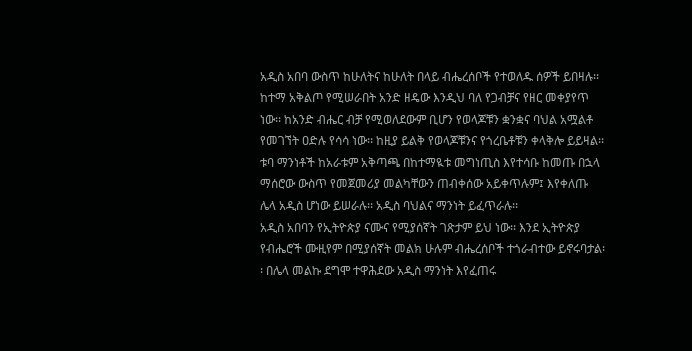አዲስ አበባ ውስጥ ከሁለትና ከሁለት በላይ ብሔረሰቦች የተወለዱ ሰዎች ይበዛሉ፡፡ ከተማ አቅልጦ የሚሠራበት አንድ ዘዴው እንዲህ ባለ የጋብቻና የዘር መቀያየጥ ነው፡፡ ከአንድ ብሔር ብቻ የሚወለደውም ቢሆን የወላጆቹን ቋንቋና ባህል አሟልቶ የመገኘት ዐድሉ የሳሳ ነው፡፡ ከዚያ ይልቅ የወላጆቹንና የጎረቤቶቹን ቀላቅሎ ይይዛል፡፡ ቱባ ማንነቶች ከአራቱም አቅጣጫ በከተማዪቱ መግነጢስ እየተሳቡ ከመጡ በኋላ ማሰሮው ውስጥ የመጀመሪያ መልካቸውን ጠብቀሰው አይቀጥሉም፤ እየቀለጡ ሌላ አዲስ ሆነው ይሠራሉ፡፡ አዲስ ባህልና ማንነት ይፈጥራሉ፡፡
አዲስ አበባን የኢትዮጵያ ናሙና የሚያሰኛት ገጽታም ይህ ነው፡፡ እንደ ኢትዮጵያ የብሔሮች ሙዚየም በሚያሰኛት መልክ ሁሉም ብሔረሰቦች ተጎራብተው ይኖሩባታል፡፡ በሌላ መልኩ ደግሞ ተዋሕደው አዲስ ማንነት እየፈጠሩ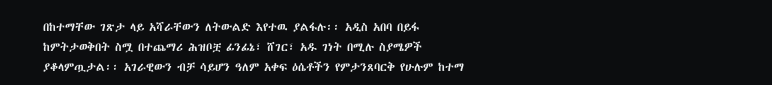በከተማቸው ገጽታ ላይ አሻራቸውን ለትውልድ እየተዉ ያልፋሉ፡፡ አዲስ አበባ በይፋ ከምትታወቅበት ስሟ በተጨማሪ ሕዝቦቿ ፊንፊኔ፣ ሸገር፣ አዱ ገነት በሚሉ ስያሜዎች ያቆላምጧታል፡፡ አገራዊውን ብቻ ሳይሆን ዓለም አቀፍ ዕሴቶችን የምታንጸባርቅ የሁሉም ከተማ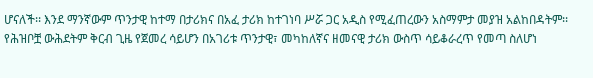ሆናለች፡፡ እንደ ማንኛውም ጥንታዊ ከተማ በታሪክና በአፈ ታሪክ ከተገነባ ሥሯ ጋር አዲስ የሚፈጠረውን አስማምታ መያዝ አልከበዳትም፡፡ የሕዝቦቿ ውሕደትም ቅርብ ጊዜ የጀመረ ሳይሆን በአገሪቱ ጥንታዊ፣ መካከለኛና ዘመናዊ ታሪክ ውስጥ ሳይቆራረጥ የመጣ ስለሆነ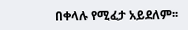በቀላሉ የሚፈታ አይደለም፡፡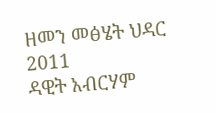ዘመን መፅሄት ህዳር 2011
ዳዊት አብርሃም